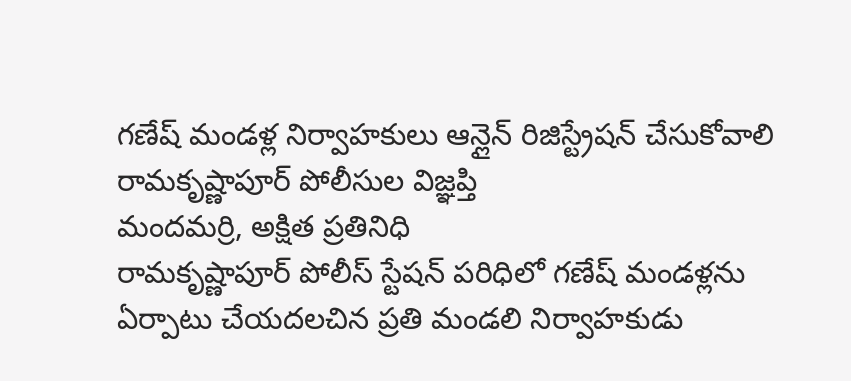గణేష్ మండళ్ల నిర్వాహకులు ఆన్లైన్ రిజిస్ట్రేషన్ చేసుకోవాలి
రామకృష్ణాపూర్ పోలీసుల విజ్ఞప్తి
మందమర్రి, అక్షిత ప్రతినిధి
రామకృష్ణాపూర్ పోలీస్ స్టేషన్ పరిధిలో గణేష్ మండళ్లను ఏర్పాటు చేయదలచిన ప్రతి మండలి నిర్వాహకుడు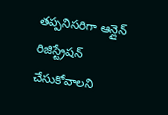తప్పనిసరిగా ఆన్లైన్ రిజిస్ట్రేషన్ చేసుకోవాలని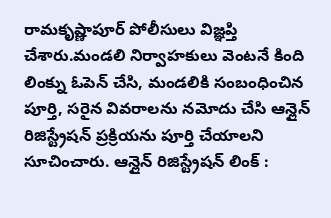రామకృష్ణాపూర్ పోలీసులు విజ్ఞప్తి చేశారు.మండలి నిర్వాహకులు వెంటనే కింది లింక్ను ఓపెన్ చేసి, మండలికి సంబంధించిన పూర్తి, సరైన వివరాలను నమోదు చేసి ఆన్లైన్ రిజిస్ట్రేషన్ ప్రక్రియను పూర్తి చేయాలని సూచించారు. ఆన్లైన్ రిజిస్ట్రేషన్ లింక్ :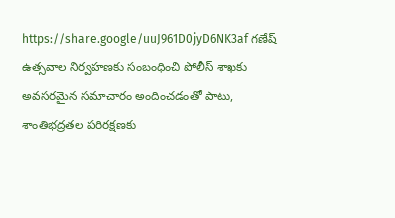https://share.google/uuJ961D0jyD6NK3af గణేష్ ఉత్సవాల నిర్వహణకు సంబంధించి పోలీస్ శాఖకు అవసరమైన సమాచారం అందించడంతో పాటు, శాంతిభద్రతల పరిరక్షణకు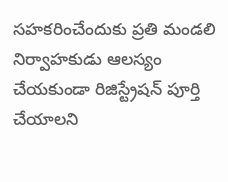సహకరించేందుకు ప్రతి మండలి నిర్వాహకుడు ఆలస్యం చేయకుండా రిజిస్ట్రేషన్ పూర్తి చేయాలని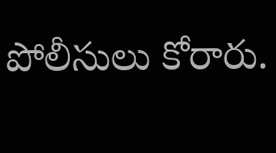పోలీసులు కోరారు.